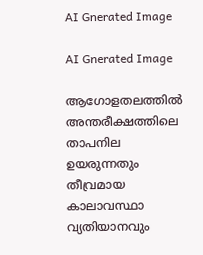AI Gnerated Image

AI Gnerated Image

ആഗോളതലത്തിൽ അന്തരീക്ഷത്തിലെ താപനില ഉയരുന്നതും തീവ്രമായ കാലാവസ്ഥാ വ്യതിയാനവും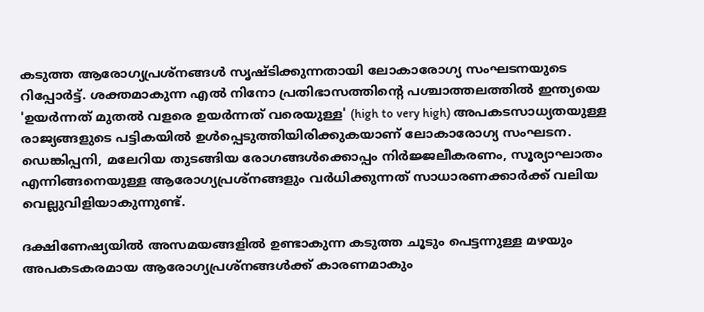കടുത്ത ആരോഗ്യപ്രശ്നങ്ങൾ സൃഷ്ടിക്കുന്നതായി ലോകാരോഗ്യ സംഘടനയുടെ റിപ്പോർട്ട്. ശക്തമാകുന്ന എൽ നിനോ പ്രതിഭാസത്തിന്റെ പശ്ചാത്തലത്തിൽ ഇന്ത്യയെ 'ഉയർന്നത് മുതൽ വളരെ ഉയർന്നത് വരെയുള്ള' (high to very high) അപകടസാധ്യതയുള്ള രാജ്യങ്ങളുടെ പട്ടികയിൽ ഉൾപ്പെടുത്തിയിരിക്കുകയാണ് ലോകാരോഗ്യ സംഘടന. ഡെങ്കിപ്പനി, മലേറിയ തുടങ്ങിയ രോഗങ്ങള്‍ക്കൊപ്പം നിർജ്ജലീകരണം, സൂര്യാഘാതം എന്നിങ്ങനെയുള്ള ആരോഗ്യപ്രശ്നങ്ങളും വര്‍ധിക്കുന്നത് സാധാരണക്കാര്‍ക്ക് വലിയ വെല്ലുവിളിയാകുന്നുണ്ട്.

ദക്ഷിണേഷ്യയില്‍ അസമയങ്ങളില്‍ ഉണ്ടാകുന്ന കടുത്ത ച‌ൂടും പെട്ടന്നുള്ള മഴയും അപകടകരമായ ആരോഗ്യപ്രശ്നങ്ങള്‍ക്ക് കാരണമാകും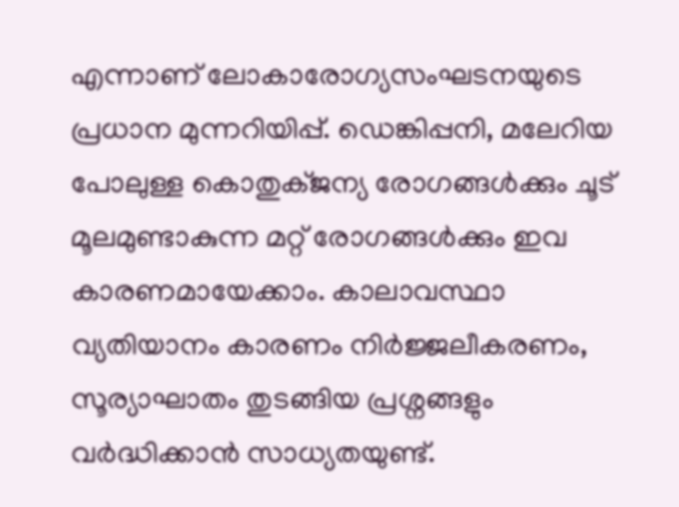എന്നാണ് ലോകാരോഗ്യസംഘടനയുടെ പ്രധാന മുന്നറിയിപ്പ്. ഡെങ്കിപ്പനി, മലേറിയ പോലുള്ള കൊതുക്ജന്യ രോഗങ്ങള്‍ക്കും ചൂട് മൂലമുണ്ടാകുന്ന മറ്റ് രോഗങ്ങള്‍ക്കും ഇവ കാരണമായേക്കാം. കാലാവസ്ഥാ വ്യതിയാനം കാരണം നിർജ്ജലീകരണം, സൂര്യാഘാതം തുടങ്ങിയ പ്രശ്നങ്ങളും വർദ്ധിക്കാൻ സാധ്യതയുണ്ട്.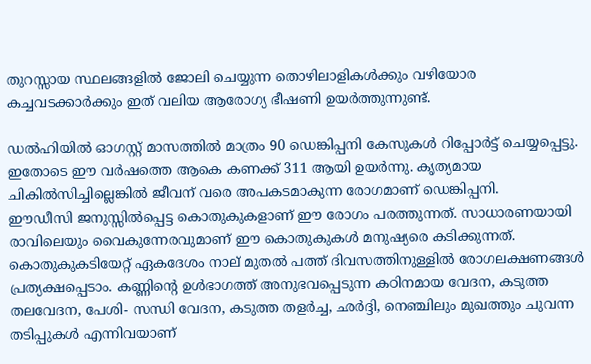തുറസ്സായ സ്ഥലങ്ങളിൽ ജോലി ചെയ്യുന്ന തൊഴിലാളികൾക്കും വഴിയോര കച്ചവടക്കാർക്കും ഇത് വലിയ ആരോഗ്യ ഭീഷണി ഉയർത്തുന്നുണ്ട്.

ഡൽഹിയിൽ ഓഗസ്റ്റ് മാസത്തിൽ മാത്രം 90 ഡെങ്കിപ്പനി കേസുകൾ റിപ്പോർട്ട് ചെയ്യപ്പെട്ടു. ഇതോടെ ഈ വർഷത്തെ ആകെ കണക്ക് 311 ആയി ഉയർന്നു. കൃത്യമായ ചികില്‍സിച്ചില്ലെങ്കില്‍ ജീവന് വരെ അപകടമാകുന്ന രോഗമാണ് ഡെങ്കിപ്പനി. ഈഡീസി ‍ജനുസ്സിൽപ്പെട്ട കൊതുകുകളാണ് ഈ രോഗം പരത്തുന്നത്. സാധാരണയായി രാവിലെയും വൈകുന്നേരവുമാണ് ഈ കൊതുകുകൾ മനുഷ്യരെ കടിക്കുന്നത്. കൊതുകുകടിയേറ്റ് ഏകദേശം നാല് മുതൽ പത്ത് ദിവസത്തിനുള്ളിൽ രോഗലക്ഷണങ്ങൾ പ്രത്യക്ഷപ്പെടാം. കണ്ണിന്റെ ഉൾഭാഗത്ത് അനുഭവപ്പെടുന്ന കഠിനമായ വേദന, കടുത്ത തലവേദന, പേശി- സന്ധി വേദന, കടുത്ത തളർച്ച, ഛർദ്ദി, നെഞ്ചിലും മുഖത്തും ചുവന്ന തടിപ്പുകൾ എന്നിവയാണ്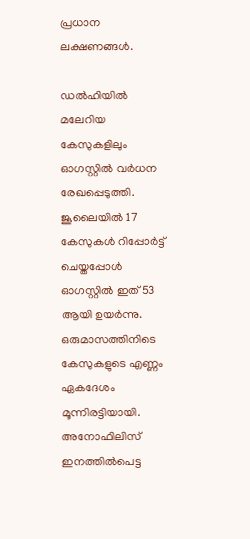പ്രധാന ലക്ഷണങ്ങള്‍.

ഡൽഹിയിൽ മലേറിയ കേസുകളിലും ഓഗസ്റ്റിൽ വർധന രേഖപ്പെടുത്തി. ജൂലൈയിൽ 17 കേസുകൾ റിപ്പോർട്ട് ചെയ്തപ്പോൾ ഓഗസ്റ്റിൽ ഇത് 53 ആയി ഉയർന്നു. ഒരുമാസത്തിനിടെ കേസുകളുടെ എണ്ണം ഏകദേശം മൂന്നിരട്ടിയായി. അനോഫിലിസ് ഇനത്തിൽപെട്ട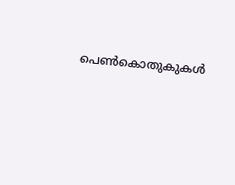പെൺകൊതുകുകൾ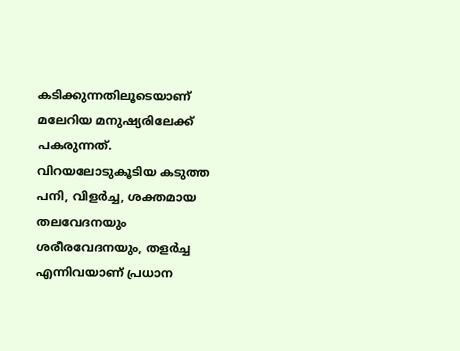കടിക്കുന്നതിലൂടെയാണ് മലേറിയ മനുഷ്യരിലേക്ക് പകരുന്നത്. വിറയലോടുകൂടിയ കടുത്ത പനി, വിളർച്ച, ശക്തമായ തലവേദനയും ശരീരവേദനയും, തളര്‍ച്ച എന്നിവയാണ് പ്രധാന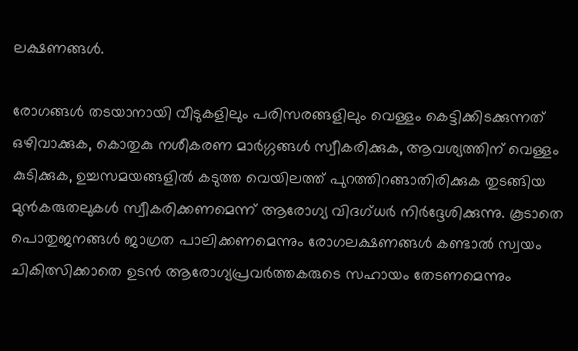ലക്ഷണങ്ങള്‍.

രോഗങ്ങള്‍ തടയാനായി വീടുകളിലും പരിസരങ്ങളിലും വെള്ളം കെട്ടിക്കിടക്കുന്നത് ഒഴിവാക്കുക, കൊതുകു നശീകരണ മാർഗ്ഗങ്ങൾ സ്വീകരിക്കുക, ആവശ്യത്തിന് വെള്ളം കുടിക്കുക, ഉച്ചസമയങ്ങളിൽ കടുത്ത വെയിലത്ത് പുറത്തിറങ്ങാതിരിക്കുക തുടങ്ങിയ മുൻകരുതലുകൾ സ്വീകരിക്കണമെന്ന് ആരോഗ്യ വിദഗ്ധർ നിർദ്ദേശിക്കുന്നു. കൂടാതെ പൊതുജനങ്ങൾ ജാഗ്രത പാലിക്കണമെന്നും രോഗലക്ഷണങ്ങൾ കണ്ടാൽ സ്വയം ചികിത്സിക്കാതെ ഉടൻ ആരോഗ്യപ്രവർത്തകരുടെ സഹായം തേടണമെന്നും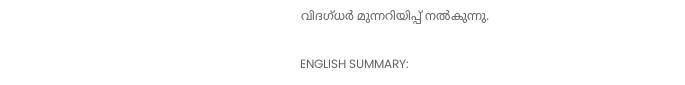വിദഗ്ധർ മുന്നറിയിപ്പ് നൽകുന്നു.

ENGLISH SUMMARY: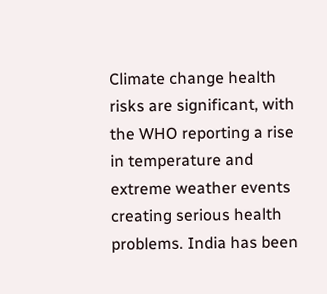Climate change health risks are significant, with the WHO reporting a rise in temperature and extreme weather events creating serious health problems. India has been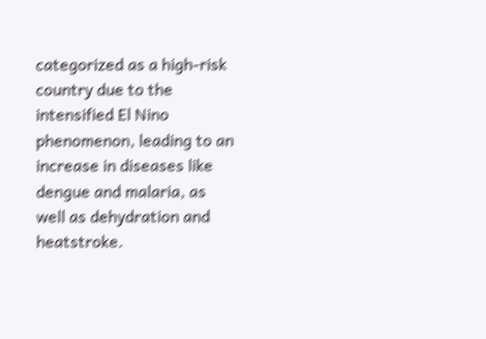categorized as a high-risk country due to the intensified El Nino phenomenon, leading to an increase in diseases like dengue and malaria, as well as dehydration and heatstroke.